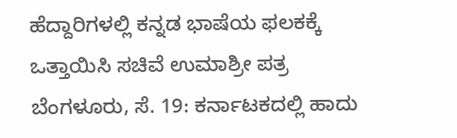ಹೆದ್ದಾರಿಗಳಲ್ಲಿ ಕನ್ನಡ ಭಾಷೆಯ ಫಲಕಕ್ಕೆ ಒತ್ತಾಯಿಸಿ ಸಚಿವೆ ಉಮಾಶ್ರೀ ಪತ್ರ
ಬೆಂಗಳೂರು, ಸೆ. 19: ಕರ್ನಾಟಕದಲ್ಲಿ ಹಾದು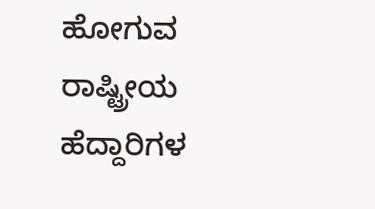ಹೋಗುವ ರಾಷ್ಟ್ರೀಯ ಹೆದ್ದಾರಿಗಳ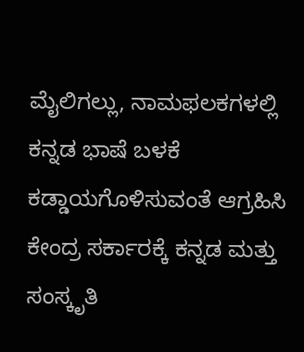ಮೈಲಿಗಲ್ಲು, ನಾಮಫಲಕಗಳಲ್ಲಿ ಕನ್ನಡ ಭಾಷೆ ಬಳಕೆ ಕಡ್ಡಾಯಗೊಳಿಸುವಂತೆ ಆಗ್ರಹಿಸಿ ಕೇಂದ್ರ ಸರ್ಕಾರಕ್ಕೆ ಕನ್ನಡ ಮತ್ತು ಸಂಸ್ಕೃತಿ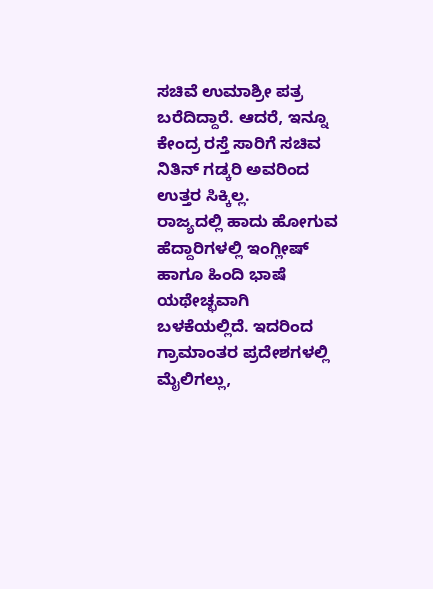ಸಚಿವೆ ಉಮಾಶ್ರೀ ಪತ್ರ ಬರೆದಿದ್ದಾರೆ. ಆದರೆ, ಇನ್ನೂ ಕೇಂದ್ರ ರಸ್ತೆ ಸಾರಿಗೆ ಸಚಿವ ನಿತಿನ್ ಗಡ್ಕರಿ ಅವರಿಂದ ಉತ್ತರ ಸಿಕ್ಕಿಲ್ಲ.
ರಾಜ್ಯದಲ್ಲಿ ಹಾದು ಹೋಗುವ ಹೆದ್ದಾರಿಗಳಲ್ಲಿ ಇಂಗ್ಲೀಷ್ ಹಾಗೂ ಹಿಂದಿ ಭಾಷೆ ಯಥೇಚ್ಛವಾಗಿ ಬಳಕೆಯಲ್ಲಿದೆ. ಇದರಿಂದ ಗ್ರಾಮಾಂತರ ಪ್ರದೇಶಗಳಲ್ಲಿ ಮೈಲಿಗಲ್ಲು,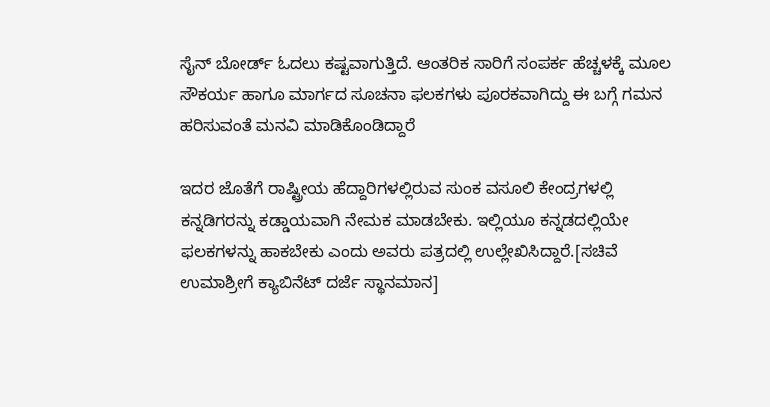ಸೈನ್ ಬೋರ್ಡ್ ಓದಲು ಕಷ್ಟವಾಗುತ್ತಿದೆ. ಆಂತರಿಕ ಸಾರಿಗೆ ಸಂಪರ್ಕ ಹೆಚ್ಚಳಕ್ಕೆ ಮೂಲ ಸೌಕರ್ಯ ಹಾಗೂ ಮಾರ್ಗದ ಸೂಚನಾ ಫಲಕಗಳು ಪೂರಕವಾಗಿದ್ದು ಈ ಬಗ್ಗೆ ಗಮನ ಹರಿಸುವಂತೆ ಮನವಿ ಮಾಡಿಕೊಂಡಿದ್ದಾರೆ

ಇದರ ಜೊತೆಗೆ ರಾಷ್ಟ್ರೀಯ ಹೆದ್ದಾರಿಗಳಲ್ಲಿರುವ ಸುಂಕ ವಸೂಲಿ ಕೇಂದ್ರಗಳಲ್ಲಿ ಕನ್ನಡಿಗರನ್ನು ಕಡ್ಡಾಯವಾಗಿ ನೇಮಕ ಮಾಡಬೇಕು. ಇಲ್ಲಿಯೂ ಕನ್ನಡದಲ್ಲಿಯೇ ಫಲಕಗಳನ್ನು ಹಾಕಬೇಕು ಎಂದು ಅವರು ಪತ್ರದಲ್ಲಿ ಉಲ್ಲೇಖಿಸಿದ್ದಾರೆ.[ಸಚಿವೆ ಉಮಾಶ್ರೀಗೆ ಕ್ಯಾಬಿನೆಟ್ ದರ್ಜೆ ಸ್ಥಾನಮಾನ]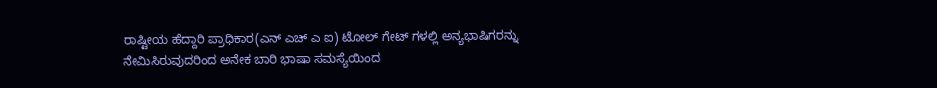ರಾಷ್ಟೀಯ ಹೆದ್ದಾರಿ ಪ್ರಾಧಿಕಾರ(ಎನ್ ಎಚ್ ಎ ಐ) ಟೋಲ್ ಗೇಟ್ ಗಳಲ್ಲಿ ಅನ್ಯಭಾಷಿಗರನ್ನು ನೇಮಿಸಿರುವುದರಿಂದ ಅನೇಕ ಬಾರಿ ಭಾಷಾ ಸಮಸ್ಯೆಯಿಂದ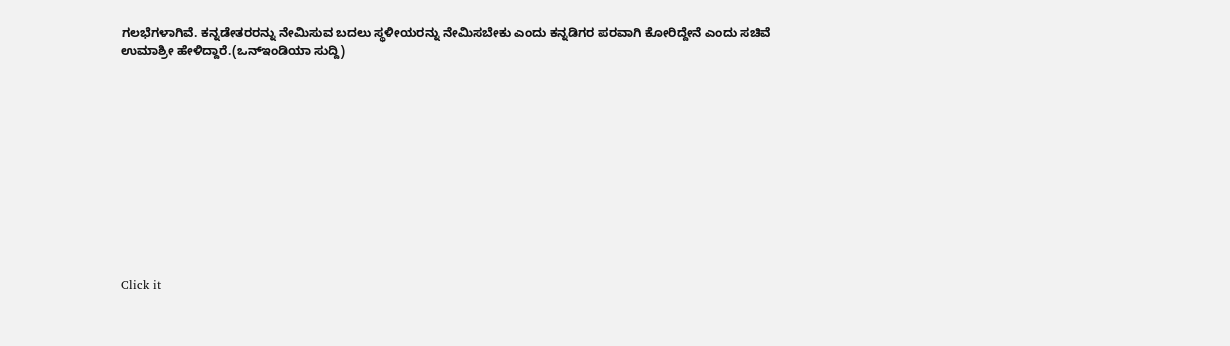ಗಲಭೆಗಳಾಗಿವೆ. ಕನ್ನಡೇತರರನ್ನು ನೇಮಿಸುವ ಬದಲು ಸ್ಥಳೀಯರನ್ನು ನೇಮಿಸಬೇಕು ಎಂದು ಕನ್ನಡಿಗರ ಪರವಾಗಿ ಕೋರಿದ್ದೇನೆ ಎಂದು ಸಚಿವೆ ಉಮಾಶ್ರೀ ಹೇಳಿದ್ದಾರೆ.(ಒನ್ಇಂಡಿಯಾ ಸುದ್ದಿ)












Click it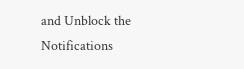and Unblock the Notifications